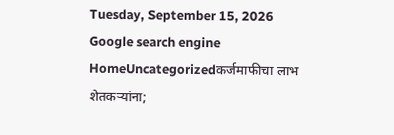Tuesday, September 15, 2026
Google search engine
HomeUncategorizedकर्जमाफीचा लाभ शेतकऱ्यांना;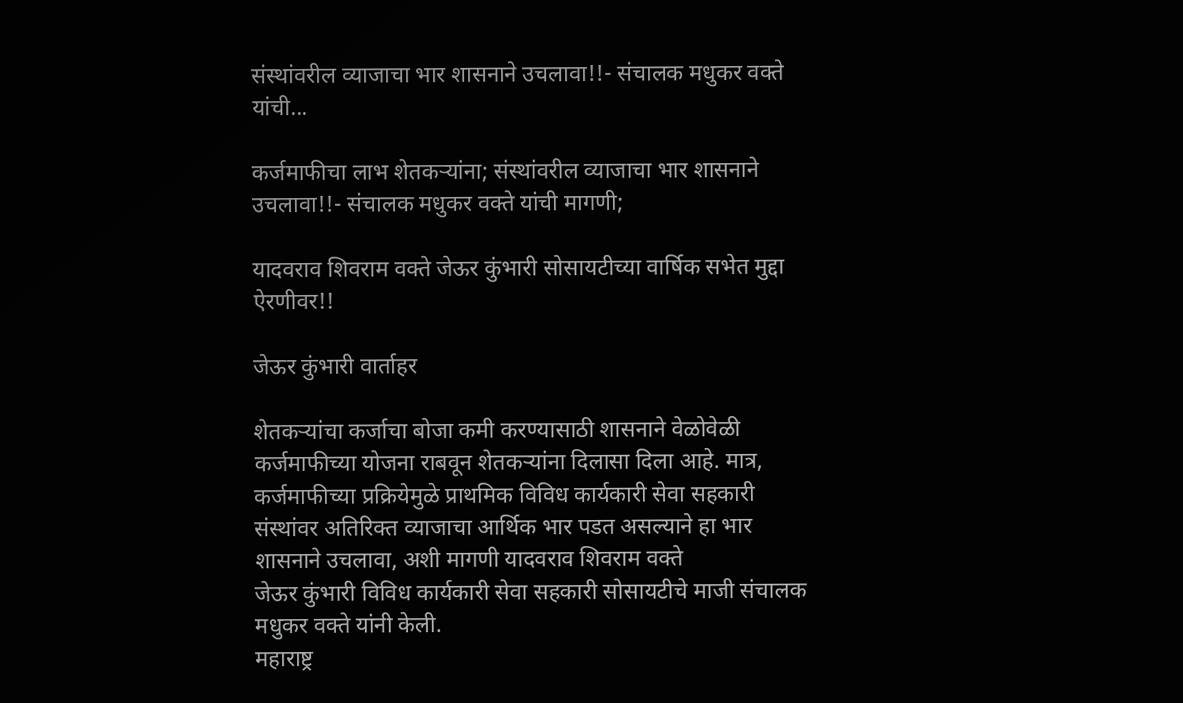संस्थांवरील व्याजाचा भार शासनाने उचलावा!!- संचालक मधुकर वक्ते यांची...

कर्जमाफीचा लाभ शेतकऱ्यांना; संस्थांवरील व्याजाचा भार शासनाने उचलावा!!- संचालक मधुकर वक्ते यांची मागणी;

यादवराव शिवराम वक्ते जेऊर कुंभारी सोसायटीच्या वार्षिक सभेत मुद्दा ऐरणीवर!!

जेऊर कुंभारी वार्ताहर

शेतकऱ्यांचा कर्जाचा बोजा कमी करण्यासाठी शासनाने वेळोवेळी कर्जमाफीच्या योजना राबवून शेतकऱ्यांना दिलासा दिला आहे. मात्र, कर्जमाफीच्या प्रक्रियेमुळे प्राथमिक विविध कार्यकारी सेवा सहकारी संस्थांवर अतिरिक्त व्याजाचा आर्थिक भार पडत असल्याने हा भार शासनाने उचलावा, अशी मागणी यादवराव शिवराम वक्ते
जेऊर कुंभारी विविध कार्यकारी सेवा सहकारी सोसायटीचे माजी संचालक मधुकर वक्ते यांनी केली.
महाराष्ट्र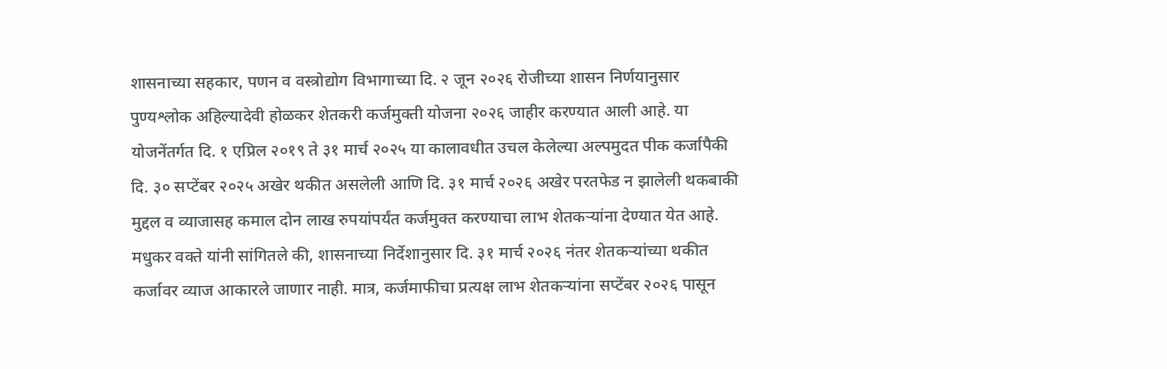शासनाच्या सहकार, पणन व वस्त्रोद्योग विभागाच्या दि. २ जून २०२६ रोजीच्या शासन निर्णयानुसार पुण्यश्लोक अहिल्यादेवी होळकर शेतकरी कर्जमुक्ती योजना २०२६ जाहीर करण्यात आली आहे. या योजनेंतर्गत दि. १ एप्रिल २०१९ ते ३१ मार्च २०२५ या कालावधीत उचल केलेल्या अल्पमुदत पीक कर्जापैकी दि. ३० सप्टेंबर २०२५ अखेर थकीत असलेली आणि दि. ३१ मार्च २०२६ अखेर परतफेड न झालेली थकबाकी मुद्दल व व्याजासह कमाल दोन लाख रुपयांपर्यंत कर्जमुक्त करण्याचा लाभ शेतकऱ्यांना देण्यात येत आहे.
मधुकर वक्ते यांनी सांगितले की, शासनाच्या निर्देशानुसार दि. ३१ मार्च २०२६ नंतर शेतकऱ्यांच्या थकीत कर्जावर व्याज आकारले जाणार नाही. मात्र, कर्जमाफीचा प्रत्यक्ष लाभ शेतकऱ्यांना सप्टेंबर २०२६ पासून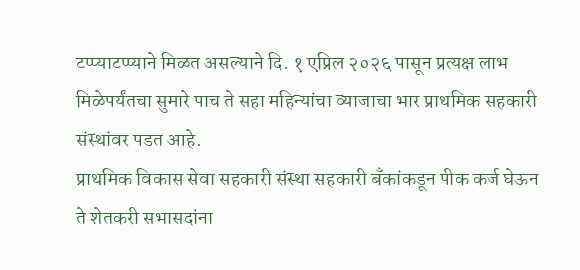टप्प्याटप्प्याने मिळत असल्याने दि. १ एप्रिल २०२६ पासून प्रत्यक्ष लाभ मिळेपर्यंतचा सुमारे पाच ते सहा महिन्यांचा व्याजाचा भार प्राथमिक सहकारी संस्थांवर पडत आहे.
प्राथमिक विकास सेवा सहकारी संस्था सहकारी बँकांकडून पीक कर्ज घेऊन ते शेतकरी सभासदांना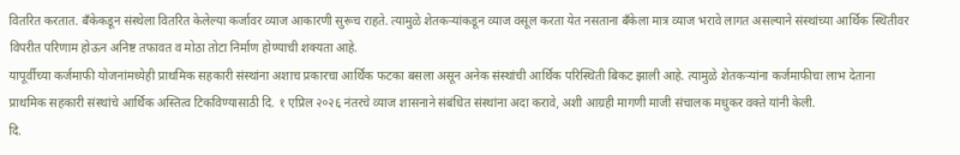वितरित करतात. बँकेकडून संस्थेला वितरित केलेल्या कर्जावर व्याज आकारणी सुरूच राहते. त्यामुळे शेतकऱ्यांकडून व्याज वसूल करता येत नसताना बँकेला मात्र व्याज भरावे लागत असल्याने संस्थांच्या आर्थिक स्थितीवर विपरीत परिणाम होऊन अनिष्ट तफावत व मोठा तोटा निर्माण होण्याची शक्यता आहे.
यापूर्वीच्या कर्जमाफी योजनांमध्येही प्राथमिक सहकारी संस्थांना अशाच प्रकारचा आर्थिक फटका बसला असून अनेक संस्थांची आर्थिक परिस्थिती बिकट झाली आहे. त्यामुळे शेतकऱ्यांना कर्जमाफीचा लाभ देताना प्राथमिक सहकारी संस्थांचे आर्थिक अस्तित्व टिकविण्यासाठी दि. १ एप्रिल २०२६ नंतरचे व्याज शासनाने संबंधित संस्थांना अदा करावे, अशी आग्रही मागणी माजी संचालक मधुकर वक्ते यांनी केली.
दि.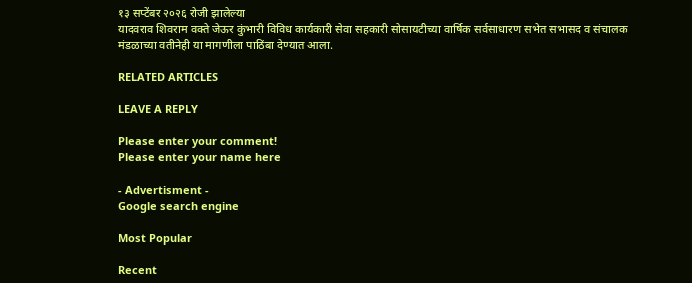१३ सप्टेंबर २०२६ रोजी झालेल्या
यादवराव शिवराम वक्ते जेऊर कुंभारी विविध कार्यकारी सेवा सहकारी सोसायटीच्या वार्षिक सर्वसाधारण सभेत सभासद व संचालक मंडळाच्या वतीनेही या मागणीला पाठिंबा देण्यात आला.

RELATED ARTICLES

LEAVE A REPLY

Please enter your comment!
Please enter your name here

- Advertisment -
Google search engine

Most Popular

Recent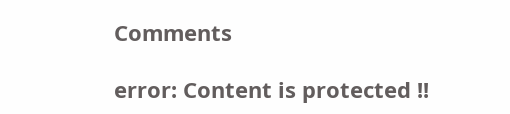Comments

error: Content is protected !!